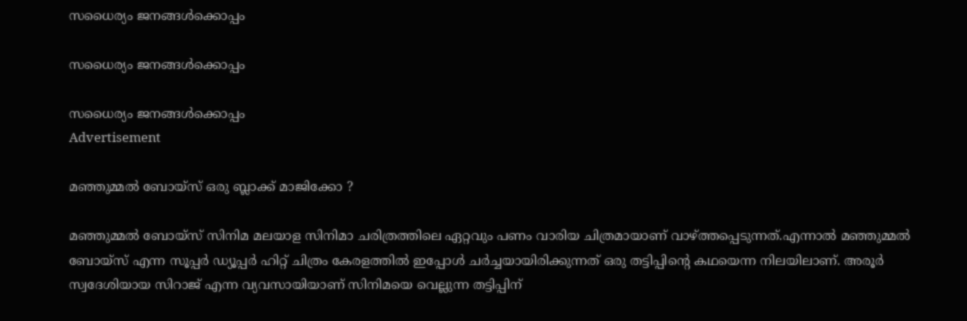സധൈര്യം ജനങ്ങൾക്കൊപ്പം

സധൈര്യം ജനങ്ങൾക്കൊപ്പം

സധൈര്യം ജനങ്ങൾക്കൊപ്പം
Advertisement

മഞ്ഞുമ്മല്‍ ബോയ്‌സ് ഒരു ബ്ലാക്ക് മാജിക്കോ ?

മഞ്ഞുമ്മല്‍ ബോയ്സ് സിനിമ മലയാള സിനിമാ ചരിത്രത്തിലെ ഏറ്റവും പണം വാരിയ ചിത്രമായാണ് വാഴ്ത്തപ്പെടുന്നത്.എന്നാല്‍ മഞ്ഞുമ്മല്‍ ബോയ്സ് എന്ന സൂപ്പര്‍ ഡ്യൂപ്പര്‍ ഹിറ്റ് ചിത്രം കേരളത്തില്‍ ഇപ്പോള്‍ ചര്‍ച്ചയായിരിക്കുന്നത് ഒരു തട്ടിപ്പിന്റെ കഥയെന്ന നിലയിലാണ്. അരൂര്‍ സ്വദേശിയായ സിറാജ് എന്ന വ്യവസായിയാണ് സിനിമയെ വെല്ലുന്ന തട്ടിപ്പിന്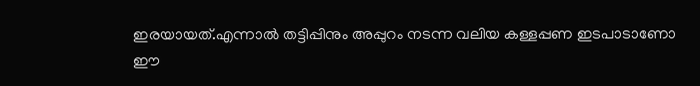ഇരയായത്.എന്നാല്‍ തട്ടിപ്പിനും അപ്പുറം നടന്ന വലിയ കള്ളപ്പണ ഇടപാടാണോ ഈ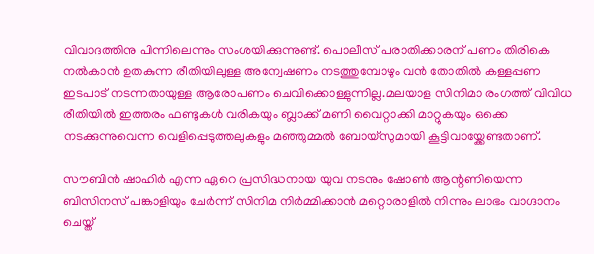വിവാദത്തിനു പിന്നിലെന്നും സംശയിക്കുന്നുണ്ട്. പൊലീസ് പരാതിക്കാരന് പണം തിരികെ നല്‍കാന്‍ ഉതകുന്ന രീതിയിലുള്ള അന്വേഷണം നടത്തുമ്പോഴും വന്‍ തോതില്‍ കള്ളപ്പണ ഇടപാട് നടന്നതായുള്ള ആരോപണം ചെവിക്കൊള്ളുന്നില്ല.മലയാള സിനിമാ രംഗത്ത് വിവിധ രീതിയില്‍ ഇത്തരം ഫണ്ടുകള്‍ വരികയും ബ്ലാക്ക് മണി വൈറ്റാക്കി മാറ്റുകയും ഒക്കെ നടക്കുന്നുവെന്ന വെളിപ്പെടുത്തലുകളും മഞ്ഞുമ്മല്‍ ബോയ്സുമായി കൂട്ടിവായ്ക്കേണ്ടതാണ്.

സൗബിന്‍ ഷാഹിര്‍ എന്ന ഏറെ പ്രസിദ്ധനായ യുവ നടനും ഷോണ്‍ ആന്റണിയെന്ന ബിസിനസ് പങ്കാളിയും ചേര്‍ന്ന് സിനിമ നിര്‍മ്മിക്കാന്‍ മറ്റൊരാളില്‍ നിന്നും ലാഭം വാഗ്ദാനം ചെയ്ത്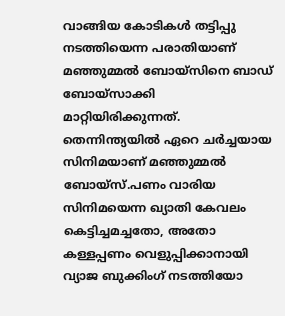വാങ്ങിയ കോടികള്‍ തട്ടിപ്പു നടത്തിയെന്ന പരാതിയാണ് മഞ്ഞുമ്മല്‍ ബോയ്സിനെ ബാഡ് ബോയ്സാക്കി മാറ്റിയിരിക്കുന്നത്. തെന്നിന്ത്യയില്‍ ഏറെ ചര്‍ച്ചയായ സിനിമയാണ് മഞ്ഞുമ്മല്‍ ബോയ്സ്.പണം വാരിയ സിനിമയെന്ന ഖ്യാതി കേവലം കെട്ടിച്ചമച്ചതോ, അതോ കള്ളപ്പണം വെളുപ്പിക്കാനായി വ്യാജ ബുക്കിംഗ് നടത്തിയോ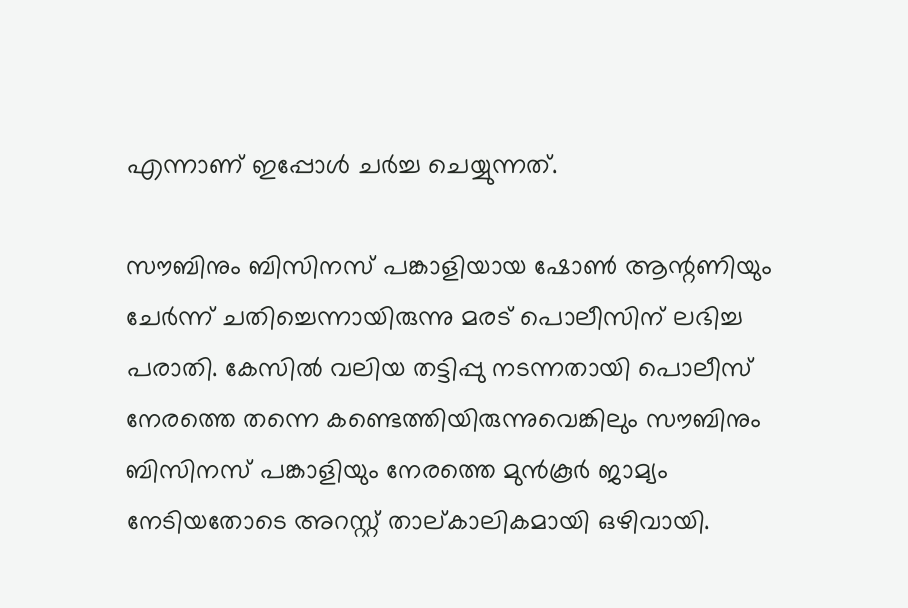എന്നാണ് ഇപ്പോള്‍ ചര്‍ച്ച ചെയ്യുന്നത്.

സൗബിനും ബിസിനസ് പങ്കാളിയായ ഷോണ്‍ ആന്റണിയും ചേര്‍ന്ന് ചതിച്ചെന്നായിരുന്നു മരട് പൊലീസിന് ലഭിച്ച പരാതി. കേസില്‍ വലിയ തട്ടിപ്പു നടന്നതായി പൊലീസ് നേരത്തെ തന്നെ കണ്ടെത്തിയിരുന്നുവെങ്കിലും സൗബിനും ബിസിനസ് പങ്കാളിയും നേരത്തെ മുന്‍കൂര്‍ ജാമ്യം നേടിയതോടെ അറസ്റ്റ് താല്കാലികമായി ഒഴിവായി.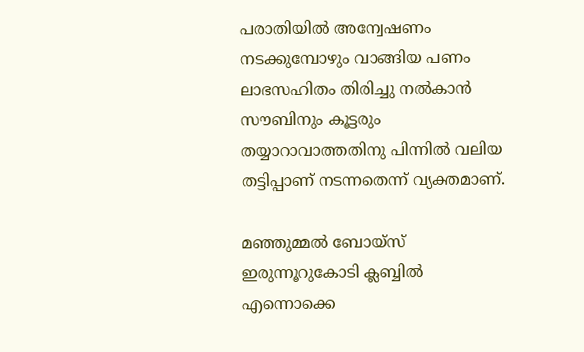പരാതിയില്‍ അന്വേഷണം നടക്കുമ്പോഴും വാങ്ങിയ പണം ലാഭസഹിതം തിരിച്ചു നല്‍കാന്‍ സൗബിനും കൂട്ടരും തയ്യാറാവാത്തതിനു പിന്നില്‍ വലിയ തട്ടിപ്പാണ് നടന്നതെന്ന് വ്യക്തമാണ്.

മഞ്ഞുമ്മല്‍ ബോയ്സ് ഇരുന്നൂറുകോടി ക്ലബ്ബില്‍ എന്നൊക്കെ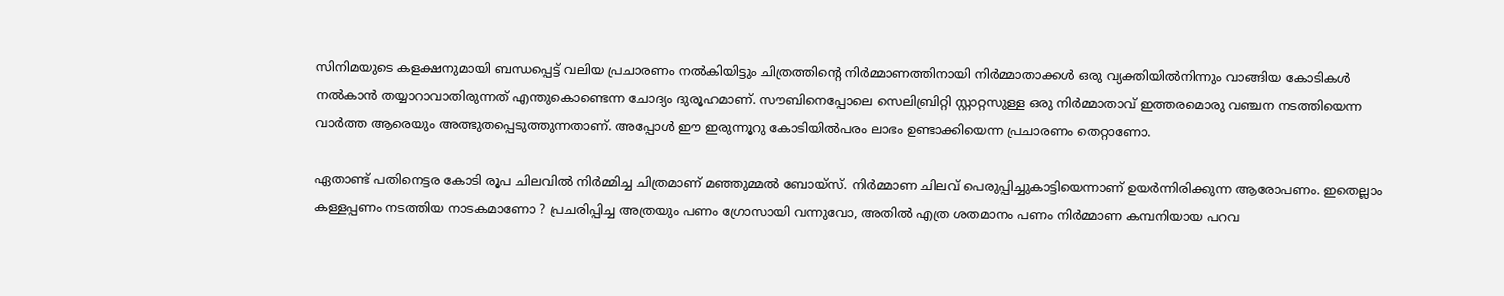സിനിമയുടെ കളക്ഷനുമായി ബന്ധപ്പെട്ട് വലിയ പ്രചാരണം നല്‍കിയിട്ടും ചിത്രത്തിന്റെ നിര്‍മ്മാണത്തിനായി നിര്‍മ്മാതാക്കള്‍ ഒരു വ്യക്തിയില്‍നിന്നും വാങ്ങിയ കോടികള്‍ നല്‍കാന്‍ തയ്യാറാവാതിരുന്നത് എന്തുകൊണ്ടെന്ന ചോദ്യം ദുരൂഹമാണ്. സൗബിനെപ്പോലെ സെലിബ്രിറ്റി സ്റ്റാറ്റസുള്ള ഒരു നിര്‍മ്മാതാവ് ഇത്തരമൊരു വഞ്ചന നടത്തിയെന്ന വാര്‍ത്ത ആരെയും അത്ഭുതപ്പെടുത്തുന്നതാണ്. അപ്പോള്‍ ഈ ഇരുന്നൂറു കോടിയില്‍പരം ലാഭം ഉണ്ടാക്കിയെന്ന പ്രചാരണം തെറ്റാണോ.

ഏതാണ്ട് പതിനെട്ടര കോടി രൂപ ചിലവില്‍ നിര്‍മ്മിച്ച ചിത്രമാണ് മഞ്ഞുമ്മല്‍ ബോയ്സ്. നിര്‍മ്മാണ ചിലവ് പെരുപ്പിച്ചുകാട്ടിയെന്നാണ് ഉയര്‍ന്നിരിക്കുന്ന ആരോപണം. ഇതെല്ലാം കള്ളപ്പണം നടത്തിയ നാടകമാണോ ? പ്രചരിപ്പിച്ച അത്രയും പണം ഗ്രോസായി വന്നുവോ, അതില്‍ എത്ര ശതമാനം പണം നിര്‍മ്മാണ കമ്പനിയായ പറവ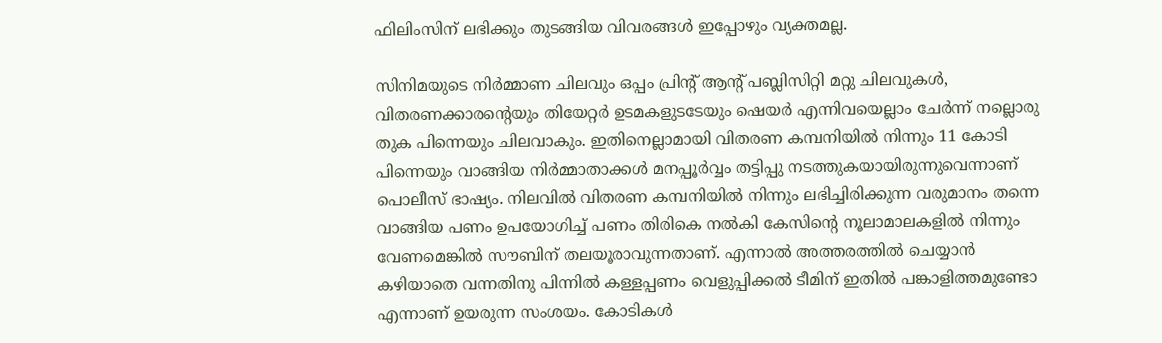ഫിലിംസിന് ലഭിക്കും തുടങ്ങിയ വിവരങ്ങള്‍ ഇപ്പോഴും വ്യക്തമല്ല.

സിനിമയുടെ നിര്‍മ്മാണ ചിലവും ഒപ്പം പ്രിന്റ് ആന്റ് പബ്ലിസിറ്റി മറ്റു ചിലവുകള്‍, വിതരണക്കാരന്റെയും തിയേറ്റര്‍ ഉടമകളുടടേയും ഷെയര്‍ എന്നിവയെല്ലാം ചേര്‍ന്ന് നല്ലൊരു തുക പിന്നെയും ചിലവാകും. ഇതിനെല്ലാമായി വിതരണ കമ്പനിയില്‍ നിന്നും 11 കോടി പിന്നെയും വാങ്ങിയ നിര്‍മ്മാതാക്കള്‍ മനപ്പൂര്‍വ്വം തട്ടിപ്പു നടത്തുകയായിരുന്നുവെന്നാണ് പൊലീസ് ഭാഷ്യം. നിലവില്‍ വിതരണ കമ്പനിയില്‍ നിന്നും ലഭിച്ചിരിക്കുന്ന വരുമാനം തന്നെ വാങ്ങിയ പണം ഉപയോഗിച്ച് പണം തിരികെ നല്‍കി കേസിന്റെ നൂലാമാലകളില്‍ നിന്നും വേണമെങ്കില്‍ സൗബിന് തലയൂരാവുന്നതാണ്. എന്നാല്‍ അത്തരത്തില്‍ ചെയ്യാന്‍ കഴിയാതെ വന്നതിനു പിന്നില്‍ കള്ളപ്പണം വെളുപ്പിക്കല്‍ ടീമിന് ഇതില്‍ പങ്കാളിത്തമുണ്ടോ എന്നാണ് ഉയരുന്ന സംശയം. കോടികള്‍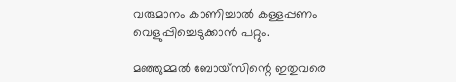വരുമാനം കാണിച്ചാല്‍ കള്ളപ്പണം വെളുപ്പിച്ചെടുക്കാന്‍ പറ്റും.

മഞ്ഞുമ്മല്‍ ബോയ്സിന്റെ ഇതുവരെ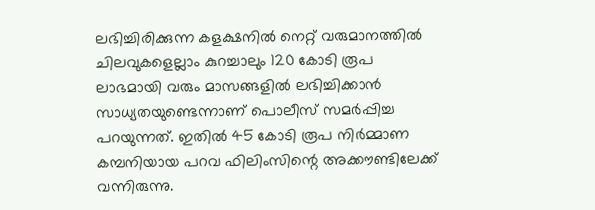ലഭിച്ചിരിക്കുന്ന കളക്ഷനില്‍ നെറ്റ് വരുമാനത്തില്‍ ചിലവുകളെല്ലാം കുറച്ചാലും 120 കോടി രൂപ ലാഭമായി വരും മാസങ്ങളില്‍ ലഭിച്ചിക്കാന്‍ സാധ്യതയുണ്ടെന്നാണ് പൊലീസ് സമര്‍പ്പിച്ച പറയുന്നത്. ഇതില്‍ 45 കോടി രൂപ നിര്‍മ്മാണ കമ്പനിയായ പറവ ഫിലിംസിന്റെ അക്കൗണ്ടിലേക്ക് വന്നിരുന്നു.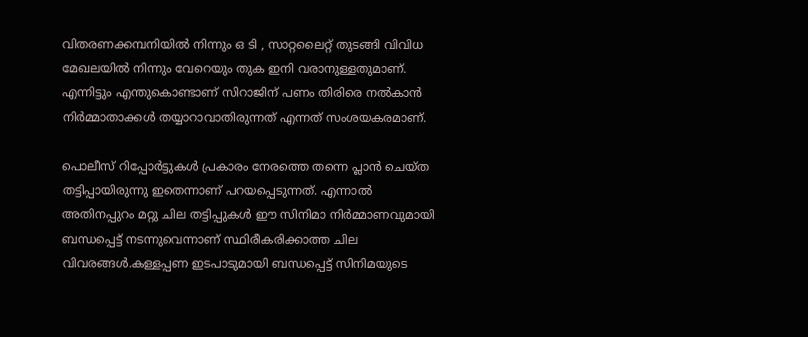വിതരണക്കമ്പനിയില്‍ നിന്നും ഒ ടി , സാറ്റലൈറ്റ് തുടങ്ങി വിവിധ മേഖലയില്‍ നിന്നും വേറെയും തുക ഇനി വരാനുള്ളതുമാണ്. എന്നിട്ടും എന്തുകൊണ്ടാണ് സിറാജിന് പണം തിരിരെ നല്‍കാന്‍ നിര്‍മ്മാതാക്കള്‍ തയ്യാറാവാതിരുന്നത് എന്നത് സംശയകരമാണ്.

പൊലീസ് റിപ്പോര്‍ട്ടുകള്‍ പ്രകാരം നേരത്തെ തന്നെ പ്ലാന്‍ ചെയ്ത തട്ടിപ്പായിരുന്നു ഇതെന്നാണ് പറയപ്പെടുന്നത്. എന്നാല്‍ അതിനപ്പുറം മറ്റു ചില തട്ടിപ്പുകള്‍ ഈ സിനിമാ നിര്‍മ്മാണവുമായി ബന്ധപ്പെട്ട് നടന്നുവെന്നാണ് സ്ഥിരീകരിക്കാത്ത ചില വിവരങ്ങള്‍.കള്ളപ്പണ ഇടപാടുമായി ബന്ധപ്പെട്ട് സിനിമയുടെ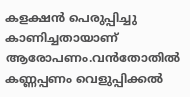കളക്ഷന്‍ പെരുപ്പിച്ചു കാണിച്ചതായാണ് ആരോപണം.വന്‍തോതില്‍ കണ്ണപ്പണം വെളുപ്പിക്കല്‍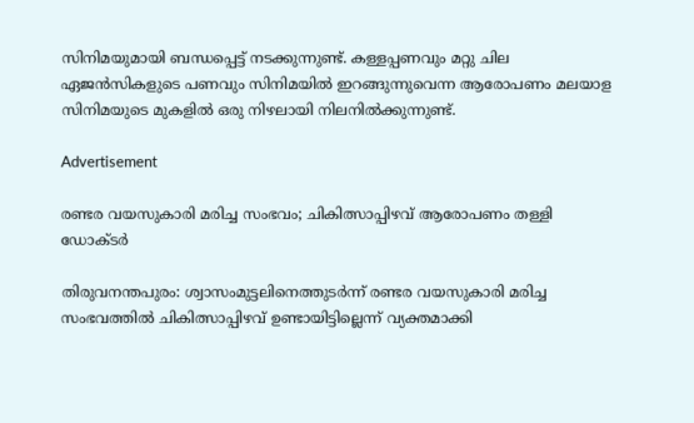സിനിമയുമായി ബന്ധപ്പെട്ട് നടക്കുന്നുണ്ട്. കള്ളപ്പണവും മറ്റു ചില ഏജന്‍സികളുടെ പണവും സിനിമയില്‍ ഇറങ്ങുന്നുവെന്ന ആരോപണം മലയാള സിനിമയുടെ മുകളില്‍ ഒരു നിഴലായി നിലനില്‍ക്കുന്നുണ്ട്.

Advertisement

രണ്ടര വയസുകാരി മരിച്ച സംഭവം; ചികിത്സാപ്പിഴവ് ആരോപണം തള്ളി ഡോക്ടർ

തിരുവനന്തപുരം: ശ്വാസംമുട്ടലിനെത്തുടർന്ന് രണ്ടര വയസുകാരി മരിച്ച സംഭവത്തിൽ ചികിത്സാപ്പിഴവ് ഉണ്ടായിട്ടില്ലെന്ന് വ്യക്തമാക്കി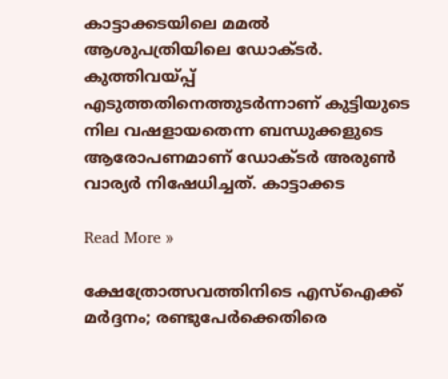കാട്ടാക്കടയിലെ മമൽ ആശുപത്രിയിലെ ഡോക്ടർ. കുത്തിവയ്പ്പ് എടുത്തതിനെത്തുടർന്നാണ് കുട്ടിയുടെ നില വഷളായതെന്ന ബന്ധുക്കളുടെ ആരോപണമാണ് ഡോക്ടർ അരുൺ വാര്യർ നിഷേധിച്ചത്. കാട്ടാക്കട

Read More »

ക്ഷേത്രോത്സവത്തിനിടെ എസ്ഐക്ക് മർദ്ദനം; രണ്ടുപേർക്കെതിരെ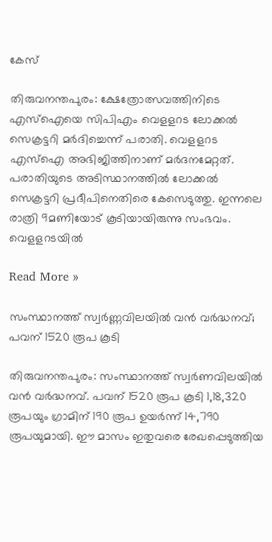കേസ്

തിരുവനന്തപുരം: ക്ഷേത്രോത്സവത്തിനിടെ എസ്ഐയെ സിപിഎം വെളളറട ലോക്കൽ സെക്രട്ടറി മർദിച്ചെന്ന് പരാതി. വെളളറട എസ്ഐ അഭിജിത്തിനാണ് മർദനമേറ്റത്. പരാതിയുടെ അടിസ്ഥാനത്തിൽ ലോക്കൽ സെക്രട്ടറി പ്രദീപിനെതിരെ കേസെടുത്തു. ഇന്നലെ രാത്രി 9മണിയോട് കൂടിയായിരുന്നു സംഭവം. വെളളറടയിൽ

Read More »

സംസ്ഥാനത്ത് സ്വർണ്ണവിലയിൽ വൻ വർദ്ധനവ്; പവന് 1520 രൂപ കൂടി

തിരുവനന്തപുരം: സംസ്ഥാനത്ത് സ്വർണവിലയിൽ വൻ വർദ്ധനവ്. പവന് 1520 രൂപ കൂടി 1,18,320 രൂപയും ഗ്രാമിന് 190 രൂപ ഉയർന്ന് 14,790 രൂപയുമായി. ഈ മാസം ഇതുവരെ രേഖപ്പെടുത്തിയ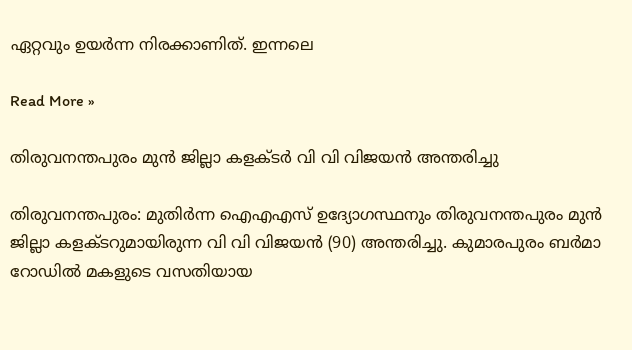ഏറ്റവും ഉയർന്ന നിരക്കാണിത്. ഇന്നലെ

Read More »

തിരുവനന്തപുരം മുൻ ജില്ലാ കളക്‌ടർ വി വി വിജയൻ അന്തരിച്ചു

തിരുവനന്തപുരം: മുതിർന്ന ഐഎഎസ് ഉദ്യോഗസ്ഥനും തിരുവനന്തപുരം മുൻ ജില്ലാ കളക്ടറുമായിരുന്ന വി വി വിജയൻ (90) അന്തരിച്ചു. കുമാരപുരം ബർമാ റോഡിൽ മകളുടെ വസതിയായ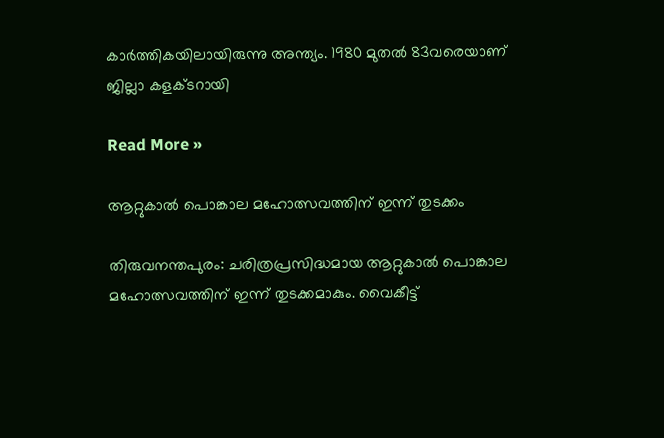കാർത്തികയിലായിരുന്നു അന്ത്യം. 1980 മുതൽ 83വരെയാണ് ജില്ലാ കളക്ടറായി

Read More »

ആറ്റുകാൽ പൊങ്കാല മഹോത്സവത്തിന് ഇന്ന് തുടക്കം

തിരുവനന്തപുരം: ചരിത്രപ്രസിദ്ധമായ ആറ്റുകാൽ പൊങ്കാല മഹോത്സവത്തിന് ഇന്ന് തുടക്കമാകും. വൈകീട്ട്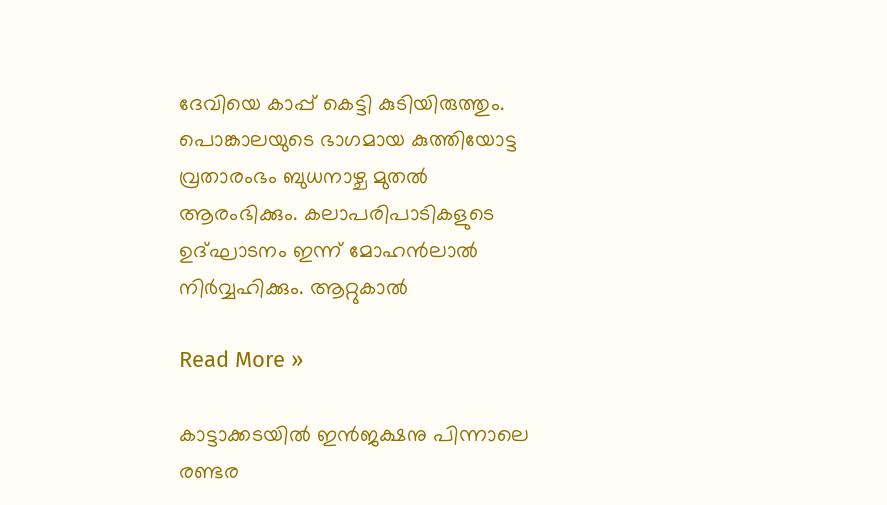ദേവിയെ കാപ്പ് കെട്ടി കുടിയിരുത്തും. പൊങ്കാലയുടെ ഭാഗമായ കുത്തിയോട്ട വ്രതാരംഭം ബുധനാഴ്ച മുതൽ ആരംഭിക്കും. കലാപരിപാടികളുടെ ഉദ്ഘാടനം ഇന്ന് മോഹൻലാൽ നിർവ്വഹിക്കും. ആറ്റുകാൽ

Read More »

കാട്ടാക്കടയിൽ ഇൻജക്ഷനു പിന്നാലെ രണ്ടര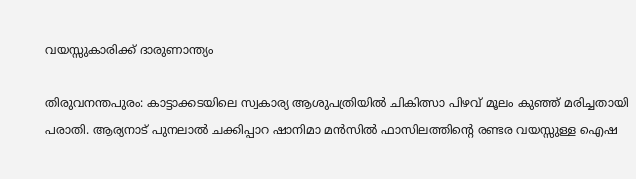വയസ്സുകാരിക്ക് ദാരുണാന്ത്യം

തിരുവനന്തപുരം: കാട്ടാക്കടയിലെ സ്വകാര്യ ആശുപത്രിയിൽ ചികിത്സാ പിഴവ് മൂലം കുഞ്ഞ് മരിച്ചതായി പരാതി. ആര്യനാട് പുനലാൽ ചക്കിപ്പാറ ഷാനിമാ മൻസിൽ ഫാസിലത്തിന്റെ രണ്ടര വയസ്സുള്ള ഐഷ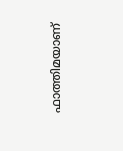ഫാത്തിമയാണ്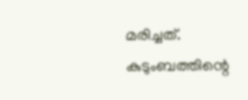മരിച്ചത്. കുടുംബത്തിന്റെ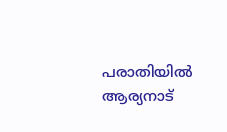പരാതിയിൽ ആര്യനാട്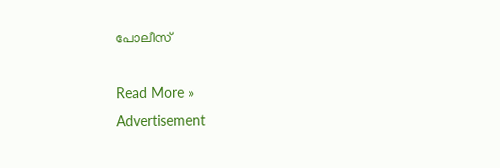പോലീസ്

Read More »
Advertisement